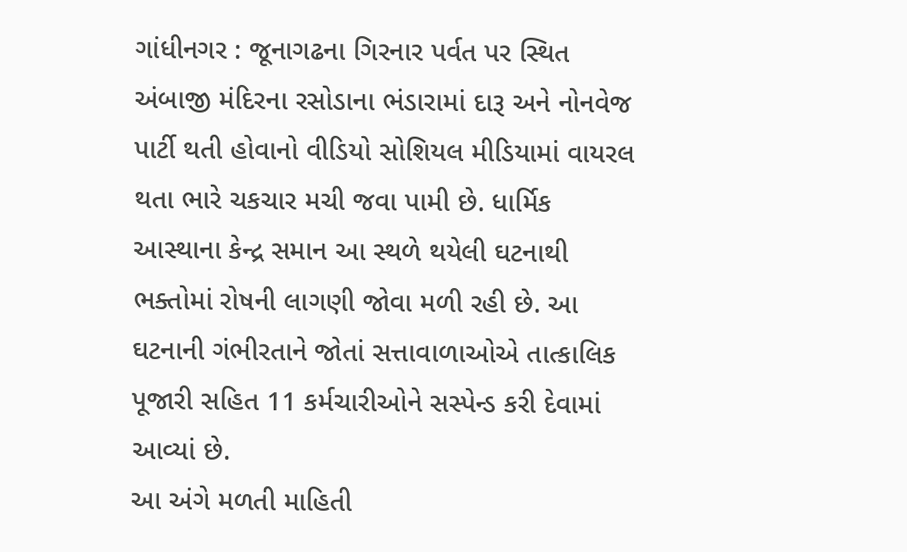ગાંધીનગર : જૂનાગઢના ગિરનાર પર્વત પર સ્થિત અંબાજી મંદિરના રસોડાના ભંડારામાં દારૂ અને નોનવેજ પાર્ટી થતી હોવાનો વીડિયો સોશિયલ મીડિયામાં વાયરલ થતા ભારે ચકચાર મચી જવા પામી છે. ધાર્મિક આસ્થાના કેન્દ્ર સમાન આ સ્થળે થયેલી ઘટનાથી ભક્તોમાં રોષની લાગણી જોવા મળી રહી છે. આ ઘટનાની ગંભીરતાને જોતાં સત્તાવાળાઓએ તાત્કાલિક પૂજારી સહિત 11 કર્મચારીઓને સસ્પેન્ડ કરી દેવામાં આવ્યાં છે.
આ અંગે મળતી માહિતી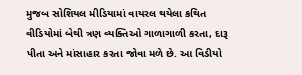મુજબ સોશિયલ મીડિયામાં વાયરલ થયેલા કથિત વીડિયોમાં બેથી ત્રણ વ્યક્તિઓ ગાળાગાળી કરતા, દારૂ પીતા અને માંસાહાર કરતા જોવા મળે છે. આ વિડીયો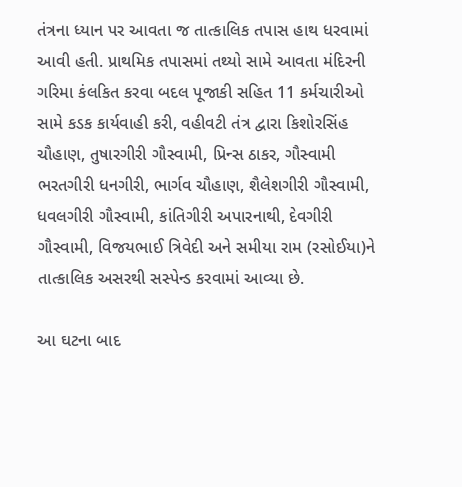તંત્રના ધ્યાન પર આવતા જ તાત્કાલિક તપાસ હાથ ધરવામાં આવી હતી. પ્રાથમિક તપાસમાં તથ્યો સામે આવતા મંદિરની ગરિમા કંલકિત કરવા બદલ પૂજાકી સહિત 11 કર્મચારીઓ સામે કડક કાર્યવાહી કરી, વહીવટી તંત્ર દ્વારા કિશોરસિંહ ચૌહાણ, તુષારગીરી ગૌસ્વામી, પ્રિન્સ ઠાકર, ગૌસ્વામી ભરતગીરી ધનગીરી, ભાર્ગવ ચૌહાણ, શૈલેશગીરી ગૌસ્વામી, ધવલગીરી ગૌસ્વામી, કાંતિગીરી અપારનાથી, દેવગીરી ગૌસ્વામી, વિજયભાઈ ત્રિવેદી અને સમીયા રામ (રસોઈયા)ને તાત્કાલિક અસરથી સસ્પેન્ડ કરવામાં આવ્યા છે.

આ ઘટના બાદ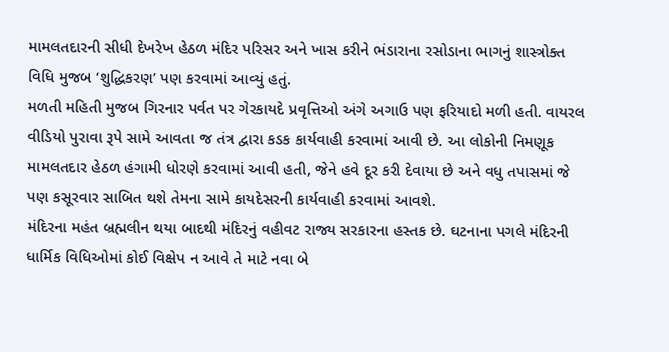મામલતદારની સીધી દેખરેખ હેઠળ મંદિર પરિસર અને ખાસ કરીને ભંડારાના રસોડાના ભાગનું શાસ્ત્રોક્ત વિધિ મુજબ ‘શુદ્ધિકરણ’ પણ કરવામાં આવ્યું હતું.
મળતી મહિતી મુજબ ગિરનાર પર્વત પર ગેરકાયદે પ્રવૃત્તિઓ અંગે અગાઉ પણ ફરિયાદો મળી હતી. વાયરલ વીડિયો પુરાવા રૂપે સામે આવતા જ તંત્ર દ્વારા કડક કાર્યવાહી કરવામાં આવી છે. આ લોકોની નિમણૂક મામલતદાર હેઠળ હંગામી ધોરણે કરવામાં આવી હતી, જેને હવે દૂર કરી દેવાયા છે અને વધુ તપાસમાં જે પણ કસૂરવાર સાબિત થશે તેમના સામે કાયદેસરની કાર્યવાહી કરવામાં આવશે.
મંદિરના મહંત બ્રહ્મલીન થયા બાદથી મંદિરનું વહીવટ રાજ્ય સરકારના હસ્તક છે. ઘટનાના પગલે મંદિરની ધાર્મિક વિધિઓમાં કોઈ વિક્ષેપ ન આવે તે માટે નવા બે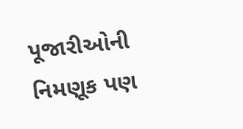પૂજારીઓની નિમણૂક પણ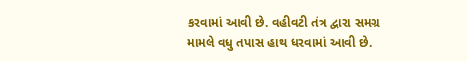કરવામાં આવી છે. વહીવટી તંત્ર દ્વારા સમગ્ર મામલે વધુ તપાસ હાથ ધરવામાં આવી છે.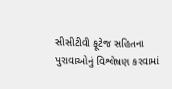સીસીટીવી ફૂટેજ સહિતના પુરાવાઓનું વિશ્લેષણ કરવામાં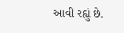આવી રહ્યું છે.